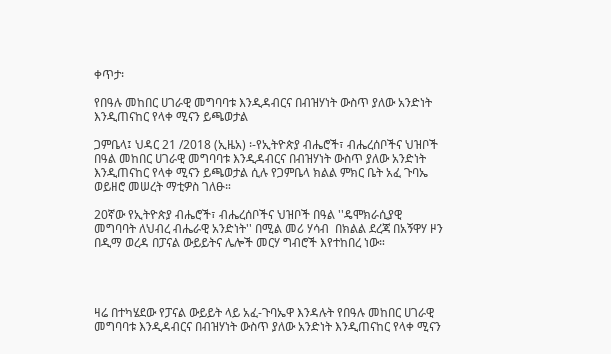ቀጥታ፡

የበዓሉ መከበር ሀገራዊ መግባባቱ እንዲዳብርና በብዝሃነት ውስጥ ያለው አንድነት እንዲጠናከር የላቀ ሚናን ይጫወታል

ጋምቤላ፤ ህዳር 21 /2018 (ኢዜአ) ፡-የኢትዮጵያ ብሔሮች፣ ብሔረሰቦችና ህዝቦች በዓል መከበር ሀገራዊ መግባባቱ እንዲዳብርና በብዝሃነት ውስጥ ያለው አንድነት እንዲጠናከር የላቀ ሚናን ይጫወታል ሲሉ የጋምቤላ ክልል ምክር ቤት አፈ ጉባኤ ወይዘሮ መሠረት ማቲዎስ ገለፁ።

20ኛው የኢትዮጵያ ብሔሮች፣ ብሔረሰቦችና ህዝቦች በዓል ''ዴሞክራሲያዊ መግባባት ለህብረ ብሔራዊ አንድነት'' በሚል መሪ ሃሳብ  በክልል ደረጃ በአኝዋሃ ዞን በዲማ ወረዳ በፓናል ውይይትና ሌሎች መርሃ ግብሮች እየተከበረ ነው።




ዛሬ በተካሄደው የፓናል ውይይት ላይ አፈ-ጉባኤዋ እንዳሉት የበዓሉ መከበር ሀገራዊ መግባባቱ እንዲዳብርና በብዝሃነት ውስጥ ያለው አንድነት እንዲጠናከር የላቀ ሚናን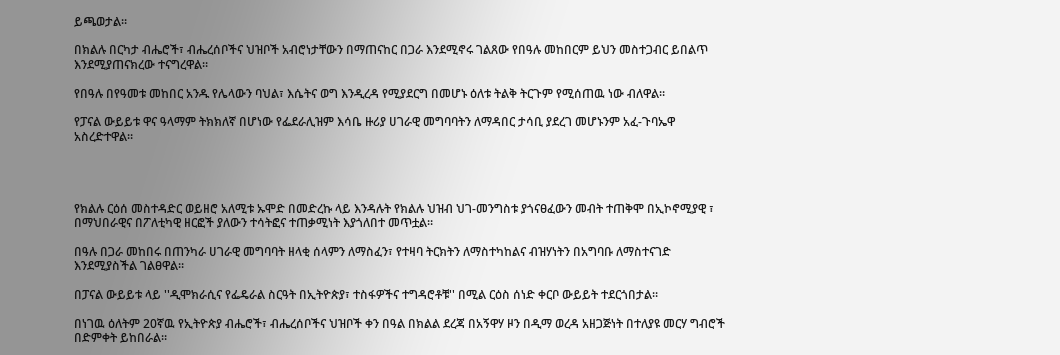ይጫወታል።

በክልሉ በርካታ ብሔሮች፣ ብሔረሰቦችና ህዝቦች አብሮነታቸውን በማጠናከር በጋራ እንደሚኖሩ ገልጸው የበዓሉ መከበርም ይህን መስተጋብር ይበልጥ እንደሚያጠናክረው ተናግረዋል።

የበዓሉ በየዓመቱ መከበር አንዱ የሌላውን ባህል፣ እሴትና ወግ እንዲረዳ የሚያደርግ በመሆኑ ዕለቱ ትልቅ ትርጉም የሚሰጠዉ ነው ብለዋል።

የፓናል ውይይቱ ዋና ዓላማም ትክክለኛ በሆነው የፌደራሊዝም እሳቤ ዙሪያ ሀገራዊ መግባባትን ለማዳበር ታሳቢ ያደረገ መሆኑንም አፈ-ጉባኤዋ አስረድተዋል።




የክልሉ ርዕሰ መስተዳድር ወይዘሮ አለሚቱ ኡሞድ በመድረኩ ላይ እንዳሉት የክልሉ ህዝብ ህገ-መንግስቱ ያጎናፀፈውን መብት ተጠቅሞ በኢኮኖሚያዊ ፣ በማህበራዊና በፖለቲካዊ ዘርፎች ያለውን ተሳትፎና ተጠቃሚነት እያጎለበተ መጥቷል።

በዓሉ በጋራ መከበሩ በጠንካራ ሀገራዊ መግባባት ዘላቂ ሰላምን ለማስፈን፣ የተዛባ ትርክትን ለማስተካከልና ብዝሃነትን በአግባቡ ለማስተናገድ እንደሚያስችል ገልፀዋል።

በፓናል ውይይቱ ላይ ''ዲሞክራሲና የፌዴራል ስርዓት በኢትዮጵያ፣ ተስፋዎችና ተግዳሮቶቹ'' በሚል ርዕስ ሰነድ ቀርቦ ውይይት ተደርጎበታል።

በነገዉ ዕለትም 20ኛዉ የኢትዮጵያ ብሔሮች፣ ብሔረሰቦችና ህዝቦች ቀን በዓል በክልል ደረጃ በአኝዋሃ ዞን በዲማ ወረዳ አዘጋጅነት በተለያዩ መርሃ ግብሮች በድምቀት ይከበራል።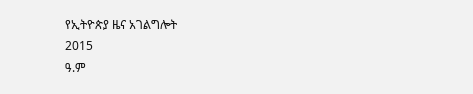የኢትዮጵያ ዜና አገልግሎት
2015
ዓ.ም